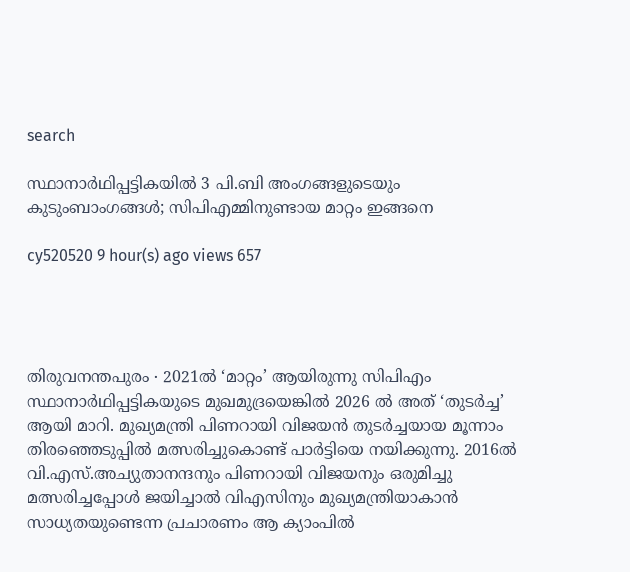search

സ്ഥാനാർഥിപ്പട്ടികയിൽ 3 പി.ബി അംഗങ്ങളുടെയും കുടുംബാംഗങ്ങൾ; സിപിഎമ്മിനുണ്ടായ മാറ്റം ഇങ്ങനെ

cy520520 9 hour(s) ago views 657




തിരുവനന്തപുരം ∙ 2021ൽ ‘മാറ്റം’ ആയിരുന്നു സിപിഎം സ്ഥാനാർഥിപ്പട്ടികയുടെ മുഖമുദ്രയെങ്കിൽ 2026 ൽ അത് ‘തുടർച്ച’ ആയി മാറി. മുഖ്യമന്ത്രി പിണറായി വിജയൻ തുടർച്ചയായ മൂന്നാം തിരഞ്ഞെടുപ്പിൽ മത്സരിച്ചുകൊണ്ട് പാർട്ടിയെ നയിക്കുന്നു. 2016ൽ വി.എസ്.അച്യുതാനന്ദനും പിണറായി വിജയനും ഒരുമിച്ചു മത്സരിച്ചപ്പോൾ ജയിച്ചാൽ വിഎസിനും മുഖ്യമന്ത്രിയാകാൻ സാധ്യതയുണ്ടെന്ന പ്രചാരണം ആ ക്യാംപിൽ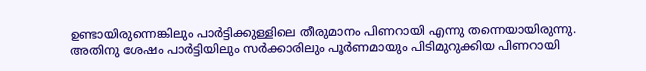ഉണ്ടായിരുന്നെങ്കിലും പാർട്ടിക്കുള്ളിലെ തീരുമാനം പിണറായി എന്നു തന്നെയായിരുന്നു. അതിനു ശേഷം പാർട്ടിയിലും സർക്കാരിലും പൂർണമായും പിടിമുറുക്കിയ പിണറായി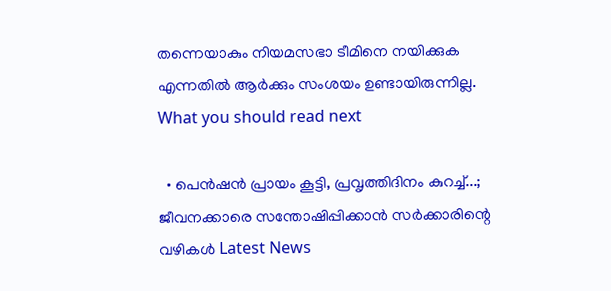തന്നെയാകും നിയമസഭാ ടീമിനെ നയിക്കുക എന്നതിൽ ആർക്കും സംശയം ഉണ്ടായിരുന്നില്ല.
What you should read next

  • പെന്‍ഷൻ പ്രായം കൂട്ടി, പ്രവൃത്തിദിനം കുറച്ച്...; ജീവനക്കാരെ സന്തോഷിപ്പിക്കാൻ സർക്കാരിന്റെ വഴികൾ Latest News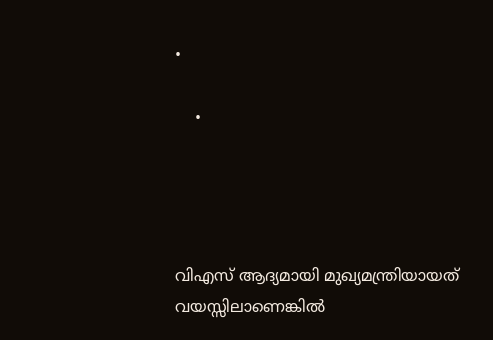•

    •




വിഎസ് ആദ്യമായി മുഖ്യമന്ത്രിയായത് വയസ്സിലാണെങ്കിൽ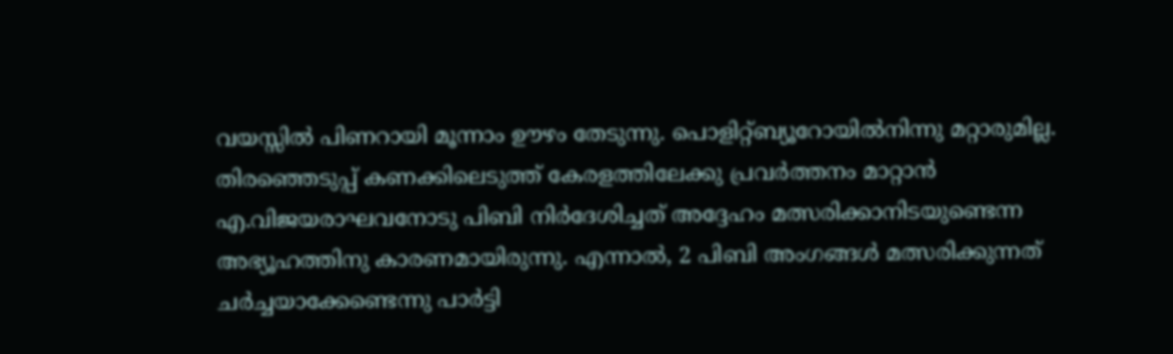വയസ്സിൽ പിണറായി മൂന്നാം ഊഴം തേടുന്നു. പൊളിറ്റ്ബ്യൂറോയിൽനിന്നു മറ്റാരുമില്ല. തിരഞ്ഞെടുപ്പ് കണക്കിലെടുത്ത് കേരളത്തിലേക്കു പ്രവർത്തനം മാറ്റാൻ എ.വിജയരാഘവനോടു പിബി നിർദേശിച്ചത് അദ്ദേഹം മത്സരിക്കാനിടയുണ്ടെന്ന അഭ്യൂഹത്തിനു കാരണമായിരുന്നു. എന്നാൽ, 2 പിബി അംഗങ്ങൾ മത്സരിക്കുന്നത് ചർച്ചയാക്കേണ്ടെന്നു പാർട്ടി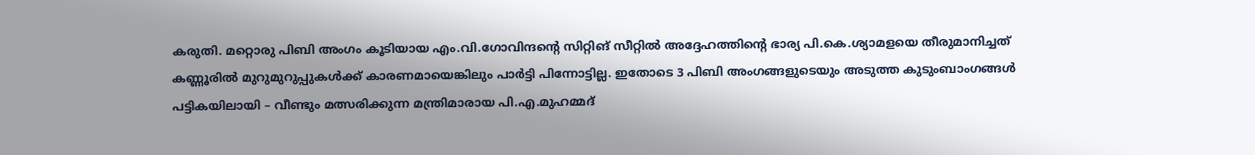കരുതി. മറ്റൊരു പിബി അംഗം കൂടിയായ എം.വി.ഗോവിന്ദന്റെ സിറ്റിങ് സീറ്റിൽ അദ്ദേഹത്തിന്റെ ഭാര്യ പി.കെ.ശ്യാമളയെ തീരുമാനിച്ചത് കണ്ണൂരിൽ മുറുമുറുപ്പുകൾക്ക് കാരണമായെങ്കിലും പാർട്ടി പിന്നോട്ടില്ല. ഇതോടെ 3 പിബി അംഗങ്ങളുടെയും അടുത്ത കുടുംബാംഗങ്ങൾ പട്ടികയിലായി – വീണ്ടും മത്സരിക്കുന്ന മന്ത്രിമാരായ പി.എ.മുഹമ്മദ്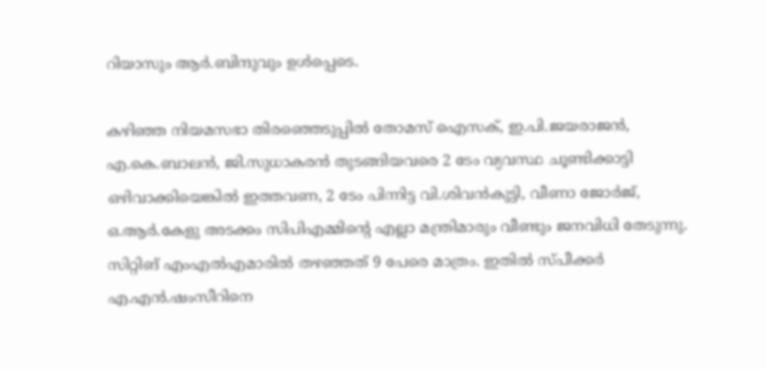റിയാസും ആർ.ബിന്ദുവും ഉൾപ്പെടെ.

കഴിഞ്ഞ നിയമസഭാ തിരഞ്ഞെടുപ്പിൽ തോമസ് ഐസക്, ഇ.പി.ജയരാജൻ, എ.കെ.ബാലൻ, ജി.സുധാകരൻ തുടങ്ങിയവരെ 2 ടേം വ്യവസ്ഥ ചൂണ്ടിക്കാട്ടി ഒഴിവാക്കിയെങ്കിൽ ഇത്തവണ, 2 ടേം പിന്നിട്ട വി.ശിവൻകുട്ടി, വീണാ ജോർജ്, ഒ.ആർ.കേളു അടക്കം സിപിഎമ്മിന്റെ എല്ലാ മന്ത്രിമാരും വീണ്ടും ജനവിധി തേടുന്നു. സിറ്റിങ് എംഎൽഎമാരിൽ തഴഞ്ഞത് 9 പേരെ മാത്രം. ഇതിൽ സ്പീക്കർ എ.എൻ.ഷംസീറിനെ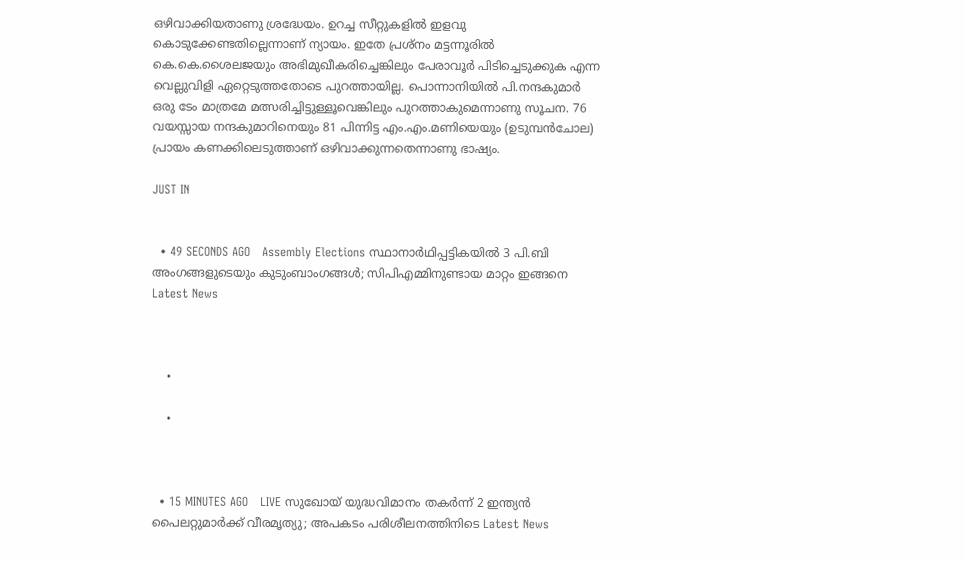ഒഴിവാക്കിയതാണു ശ്രദ്ധേയം. ഉറച്ച സീറ്റുകളിൽ ഇളവു കൊടുക്കേണ്ടതില്ലെന്നാണ് ന്യായം. ഇതേ പ്രശ്നം മട്ടന്നൂരിൽ കെ.കെ.ശൈലജയും അഭിമുഖീകരിച്ചെങ്കിലും പേരാവൂർ പിടിച്ചെടുക്കുക എന്ന വെല്ലുവിളി ഏറ്റെടുത്തതോടെ പുറത്തായില്ല. പൊന്നാനിയിൽ പി.നന്ദകുമാർ ഒരു ടേം മാത്രമേ മത്സരിച്ചിട്ടുള്ളൂവെങ്കിലും പുറത്താകുമെന്നാണു സൂചന. 76 വയസ്സായ നന്ദകുമാറിനെയും 81 പിന്നിട്ട എം.എം.മണിയെയും (ഉടുമ്പൻചോല) പ്രായം കണക്കിലെടുത്താണ് ഒഴിവാക്കുന്നതെന്നാണു ഭാഷ്യം.

JUST IN


  • 49 SECONDS AGO   Assembly Elections സ്ഥാനാർഥിപ്പട്ടികയിൽ 3 പി.ബി അംഗങ്ങളുടെയും കുടുംബാംഗങ്ങൾ; സിപിഎമ്മിനുണ്ടായ മാറ്റം ഇങ്ങനെ Latest News



    •

    •



  • 15 MINUTES AGO   LIVE സുഖോയ് യുദ്ധവിമാനം തകർന്ന് 2 ഇന്ത്യൻ പൈലറ്റുമാർക്ക് വീരമൃത്യു; അപകടം പരിശീലനത്തിനിടെ Latest News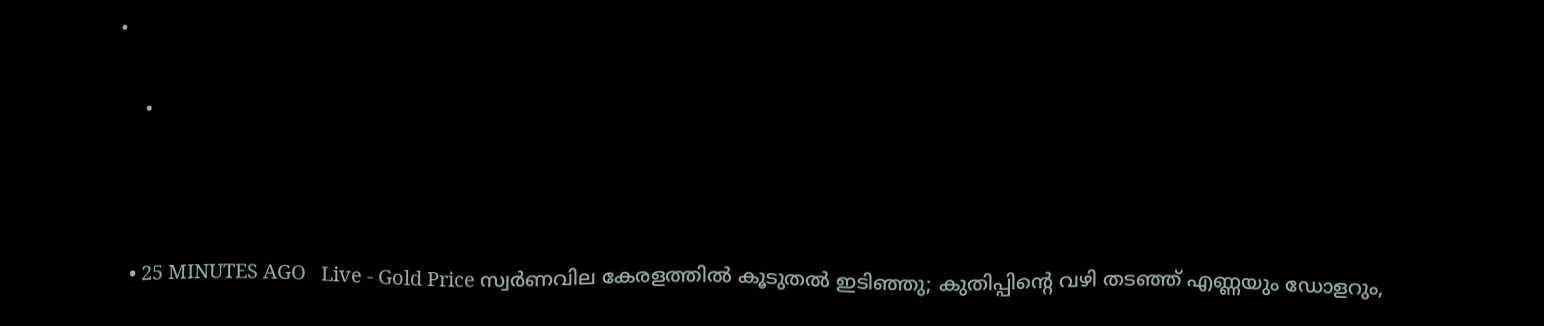•

    •



  • 25 MINUTES AGO   Live - Gold Price സ്വർണവില കേരളത്തിൽ കൂടുതൽ ഇടിഞ്ഞു; കുതിപ്പിന്റെ വഴി തടഞ്ഞ് എണ്ണയും ഡോളറും,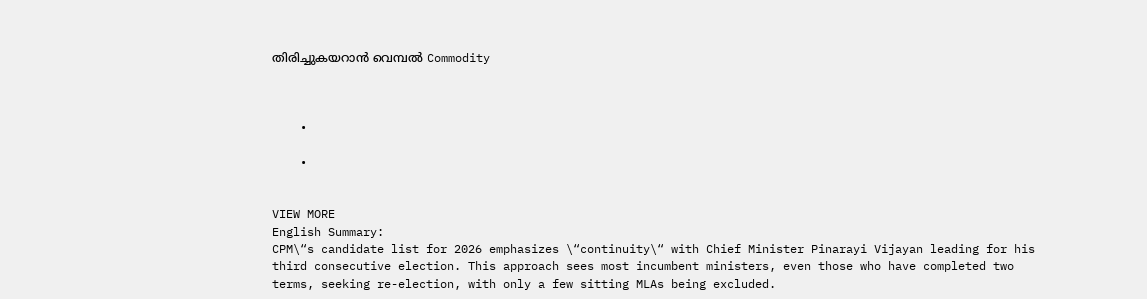തിരിച്ചുകയറാൻ വെമ്പൽ‌ Commodity



    •

    •


VIEW MORE
English Summary:
CPM\“s candidate list for 2026 emphasizes \“continuity\“ with Chief Minister Pinarayi Vijayan leading for his third consecutive election. This approach sees most incumbent ministers, even those who have completed two terms, seeking re-election, with only a few sitting MLAs being excluded.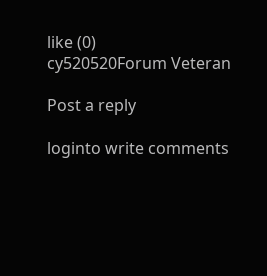like (0)
cy520520Forum Veteran

Post a reply

loginto write comments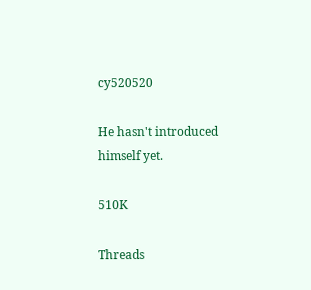cy520520

He hasn't introduced himself yet.

510K

Threads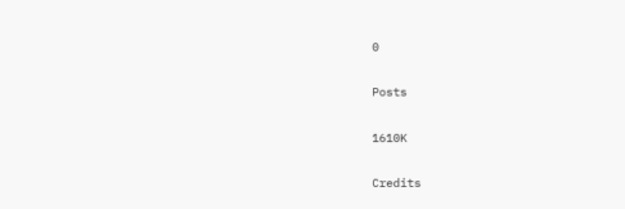0

Posts

1610K

Credits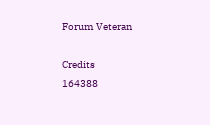Forum Veteran

Credits
164388